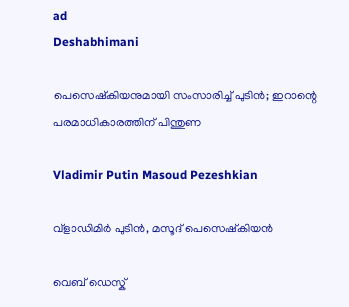ad
Deshabhimani

പെസെഷ്കിയനുമായി സംസാരിച്ച് പുടിൻ; ഇറാന്റെ പരമാധികാരത്തിന് പിന്തുണ

Vladimir Putin Masoud Pezeshkian

വ്‌ളാഡിമിർ പുടിൻ, മസൂദ് പെസെഷ്കിയൻ

വെബ് ഡെസ്ക്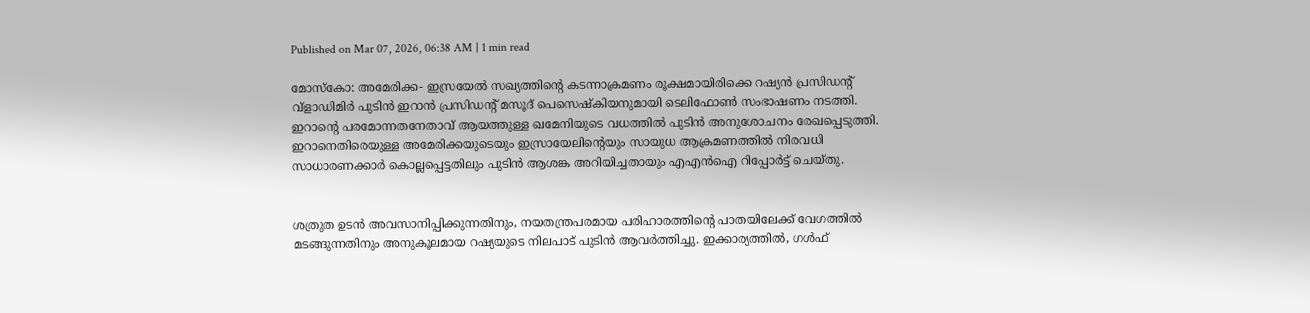Published on Mar 07, 2026, 06:38 AM | 1 min read

മോസ്കോ: അമേരിക്ക- ഇസ്രയേൽ സഖ്യത്തിന്റെ കടന്നാക്രമണം രൂക്ഷമായിരിക്കെ റഷ്യൻ പ്രസിഡന്റ് വ്‌ളാഡിമിർ പുടിൻ ഇറാൻ പ്രസിഡന്റ് മസൂദ് പെസെഷ്കിയനുമായി ടെലിഫോൺ സംഭാഷണം നടത്തി. ഇറാന്റെ പരമോന്നതനേതാവ് ആയത്തുള്ള ഖമേനിയുടെ വധത്തിൽ പുടിൻ അനുശോചനം രേഖപ്പെടുത്തി. ഇറാനെതിരെയുള്ള അമേരിക്കയുടെയും ഇസ്രായേലിന്റെയും സായുധ ആക്രമണത്തിൽ നിരവധി സാധാരണക്കാർ കൊല്ലപ്പെട്ടതിലും പുടിൻ ആശങ്ക അറിയിച്ചതായും എഎൻഐ റിപ്പോർട്ട് ചെയ്തു.


ശത്രുത ഉടൻ അവസാനിപ്പിക്കുന്നതിനും, നയതന്ത്രപരമായ പരിഹാരത്തിന്റെ പാതയിലേക്ക് വേഗത്തിൽ മടങ്ങുന്നതിനും അനുകൂലമായ റഷ്യയുടെ നിലപാട് പുടിൻ ആവർത്തിച്ചു. ഇക്കാര്യത്തിൽ, ഗൾഫ്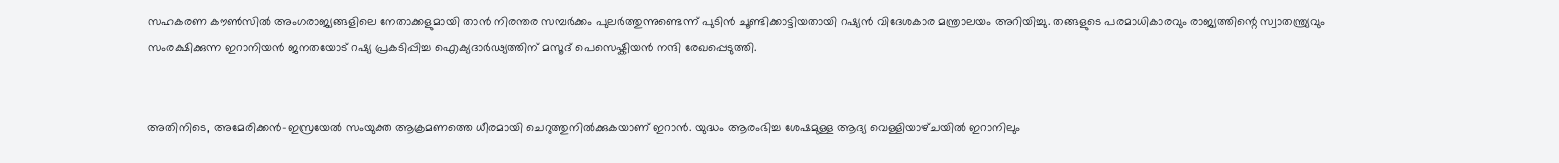സഹകരണ കൗൺസിൽ അംഗരാജ്യങ്ങളിലെ നേതാക്കളുമായി താൻ നിരന്തര സമ്പർക്കം പുലർത്തുന്നുണ്ടെന്ന് പുടിൻ ചൂണ്ടിക്കാട്ടിയതായി റഷ്യൻ വിദേശകാര മന്ത്രാലയം അറിയിച്ചു. തങ്ങളുടെ പരമാധികാരവും രാജ്യത്തിന്റെ സ്വാതന്ത്ര്യവും സംരക്ഷിക്കുന്ന ഇറാനിയൻ ജനതയോട് റഷ്യ പ്രകടിപ്പിച്ച ഐക്യദാർഢ്യത്തിന് മസൂദ് പെസെഷ്കിയൻ നന്ദി രേഖപ്പെടുത്തി.


അതിനിടെ, അമേരിക്കന്‍–ഇസ്രയേൽ സംയുക്ത ആക്രമണത്തെ ധീരമായി ചെറുത്തുനിൽക്കുകയാണ് ഇറാന്‍. യുദ്ധം ആരംഭിച്ച ശേഷമുള്ള ആദ്യ വെള്ളിയാഴ്‌ചയിൽ ഇറാനിലും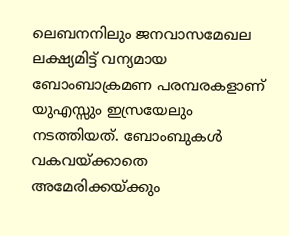ലെബനനിലും ജനവാസമേഖല ലക്ഷ്യമിട്ട് വന്യമായ ബോംബാക്രമണ പരമ്പരകളാണ് യുഎസ്സും ഇസ്രയേലും നടത്തിയത്. ബോംബുകൾ വകവയ്ക്കാതെ അമേരിക്കയ്‌ക്കും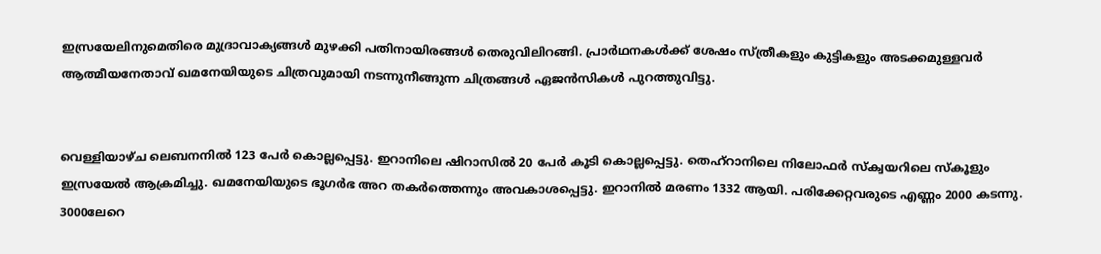ഇസ്രയേലിനുമെതിരെ മുദ്രാവാക്യങ്ങൾ മുഴക്കി പതിനായിരങ്ങള്‍ തെരുവിലിറങ്ങി. പ്രാർഥനകൾക്ക് ശേഷം സ്‌ത്രീകളും കുട്ടികളും അടക്കമുള്ളവര്‍ ആത്മീയനേതാവ് ഖമനേയിയുടെ ചിത്രവുമായി നടന്നുനീങ്ങുന്ന ചിത്രങ്ങള്‍ ഏജന്‍സികള്‍ പുറത്തുവിട്ടു.


വെള്ളിയാഴ്‌ച ലെബനനില്‍ 123 പേര്‍ കൊല്ലപ്പെട്ടു. ഇറാനിലെ ഷിറാസിൽ 20 പേർ കൂടി കൊല്ലപ്പെട്ടു. തെഹ്‌റാനിലെ നിലോഫർ സ്‌ക്വയറിലെ സ്‌കൂളും ഇസ്രയേൽ ആക്രമിച്ചു. ഖമനേയിയുടെ ഭൂഗർഭ അറ തകർത്തെന്നും അവകാശപ്പെട്ടു. ഇറാനിൽ മരണം 1332 ആയി. പരിക്കേറ്റവരുടെ എണ്ണം 2000 കടന്നു. 3000ലേറെ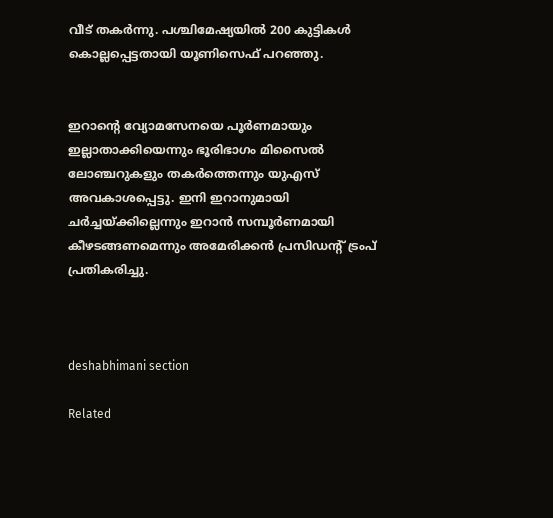വീട്‌ തകര്‍ന്നു. പശ്ചിമേഷ്യയിൽ 200 കുട്ടികള്‍ കൊല്ലപ്പെട്ടതായി യൂണിസെഫ്‌ പറഞ്ഞു.


ഇറാന്റെ വ്യോമസേനയെ പൂർണമായും ഇല്ലാതാക്കിയെന്നും ഭൂരിഭാഗം മിസൈൽ ലോഞ്ചറുകളും തകർത്തെന്നും യുഎസ്‌ അവകാശപ്പെട്ടു. ഇനി ഇറാനുമായി ചര്‍ച്ചയ്‌ക്കില്ലെന്നും ഇറാൻ സമ്പൂർണമായി കീഴടങ്ങണമെന്നും അമേരിക്കന്‍ പ്രസിഡന്റ് ട്രംപ് പ്രതികരിച്ചു.



deshabhimani section

Related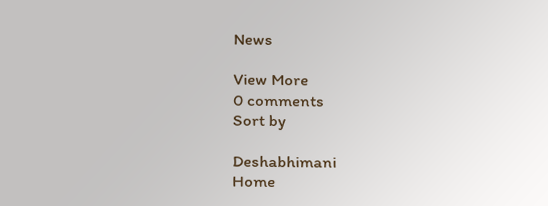News

View More
0 comments
Sort by

Deshabhimani
Home